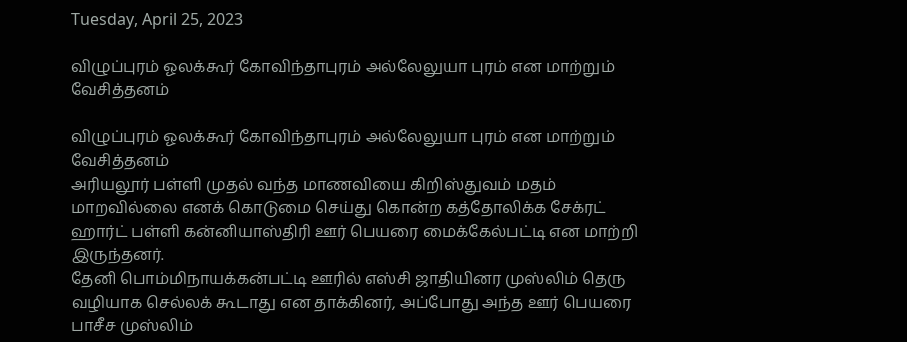Tuesday, April 25, 2023

விழுப்புரம் ஓலக்கூர் கோவிந்தாபுரம் அல்லேலுயா புரம் என மாற்றும் வேசித்தனம்

விழுப்புரம் ஓலக்கூர் கோவிந்தாபுரம் அல்லேலுயா புரம் என மாற்றும் வேசித்தனம்
அரியலூர் பள்ளி முதல் வந்த மாணவியை கிறிஸ்துவம் மதம் மாறவில்லை எனக் கொடுமை செய்து கொன்ற கத்தோலிக்க சேக்ரட் ஹார்ட் பள்ளி கன்னியாஸ்திரி ஊர் பெயரை மைக்கேல்பட்டி என மாற்றி இருந்தனர்.
தேனி பொம்மிநாயக்கன்பட்டி ஊரில் எஸ்சி ஜாதியினர முஸ்லிம் தெரு வழியாக செல்லக் கூடாது என தாக்கினர், அப்போது அந்த ஊர் பெயரை பாசீச முஸ்லிம்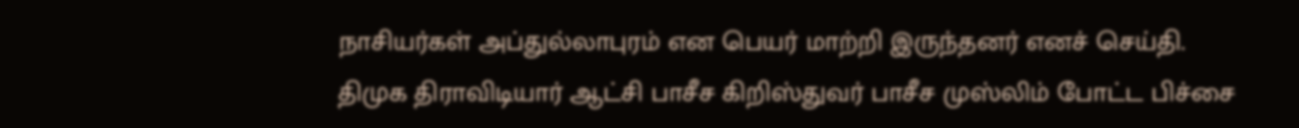நாசியர்கள் அப்துல்லாபுரம் என பெயர் மாற்றி இருந்தனர் எனச் செய்தி.
திமுக திராவிடியார் ஆட்சி பாசீச கிறிஸ்துவர் பாசீச முஸ்லிம் போட்ட பிச்சை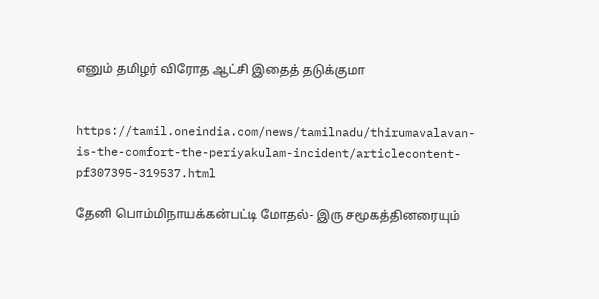எனும் தமிழர் விரோத ஆட்சி இதைத் தடுக்குமா


https://tamil.oneindia.com/news/tamilnadu/thirumavalavan-is-the-comfort-the-periyakulam-incident/articlecontent-pf307395-319537.html

தேனி பொம்மிநாயக்கன்பட்டி மோதல்- இரு சமூகத்தினரையும்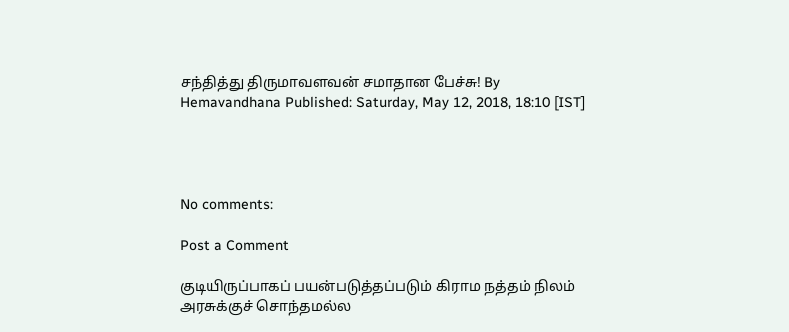சந்தித்து திருமாவளவன் சமாதான பேச்சு! By Hemavandhana Published: Saturday, May 12, 2018, 18:10 [IST]




No comments:

Post a Comment

குடியிருப்பாகப் பயன்படுத்தப்படும் கிராம நத்தம் நிலம் அரசுக்குச் சொந்தமல்ல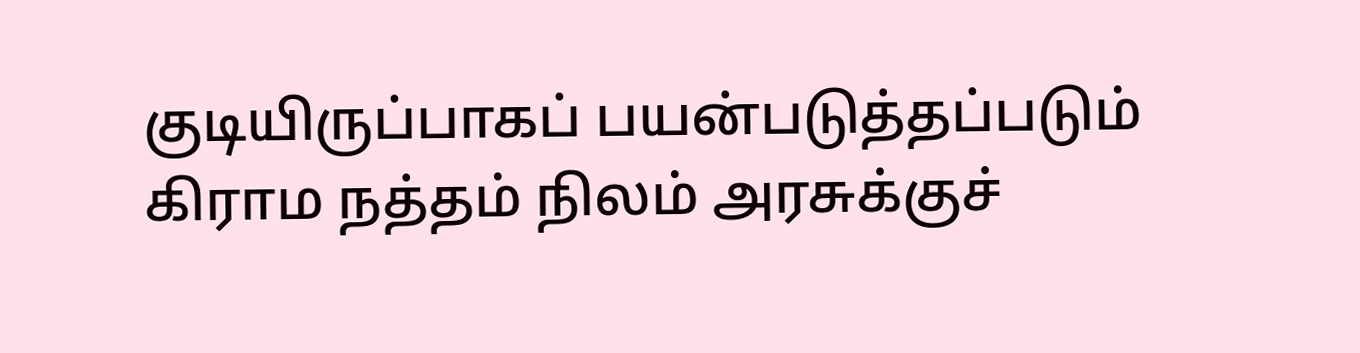குடியிருப்பாகப் பயன்படுத்தப்படும் கிராம நத்தம் நிலம் அரசுக்குச்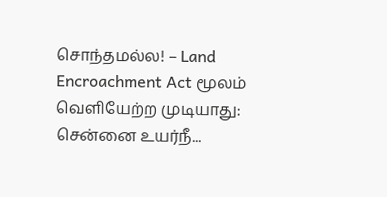சொந்தமல்ல! – Land Encroachment Act மூலம் வெளியேற்ற முடியாது: சென்னை உயர்நீ...